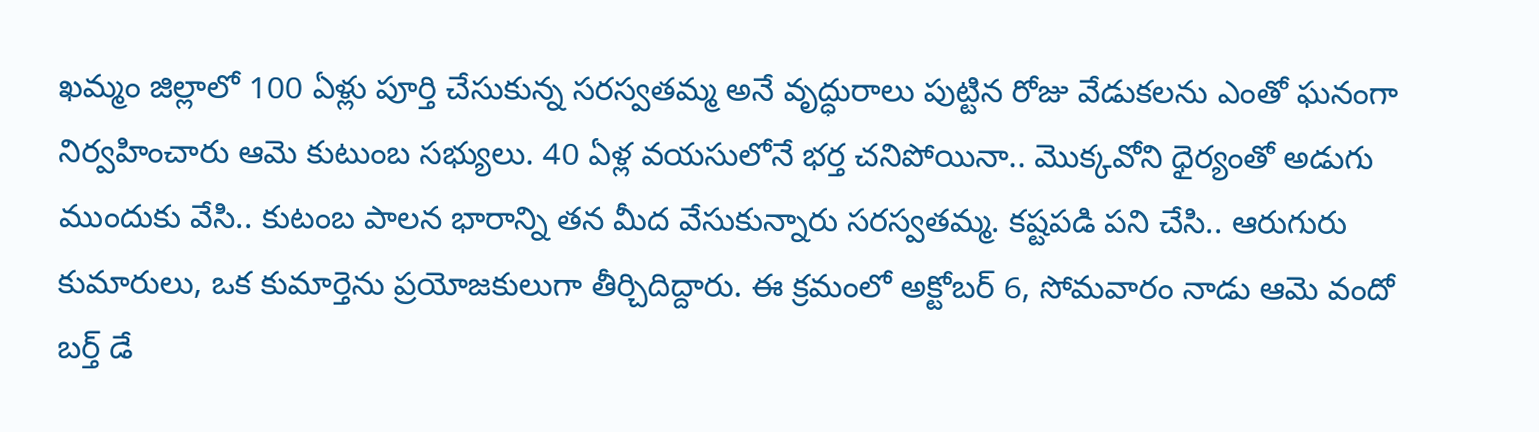ఖమ్మం జిల్లాలో 100 ఏళ్లు పూర్తి చేసుకున్న సరస్వతమ్మ అనే వృద్ధురాలు పుట్టిన రోజు వేడుకలను ఎంతో ఘనంగా నిర్వహించారు ఆమె కుటుంబ సభ్యులు. 40 ఏళ్ల వయసులోనే భర్త చనిపోయినా.. మొక్కవోని ధైర్యంతో అడుగు ముందుకు వేసి.. కుటంబ పాలన భారాన్ని తన మీద వేసుకున్నారు సరస్వతమ్మ. కష్టపడి పని చేసి.. ఆరుగురు కుమారులు, ఒక కుమార్తెను ప్రయోజకులుగా తీర్చిదిద్దారు. ఈ క్రమంలో అక్టోబర్ 6, సోమవారం నాడు ఆమె వందో బర్త్ డే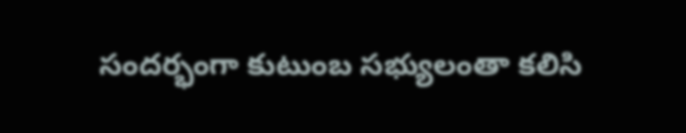సందర్భంగా కుటుంబ సభ్యులంతా కలిసి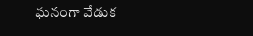ఘనంగా వేడుక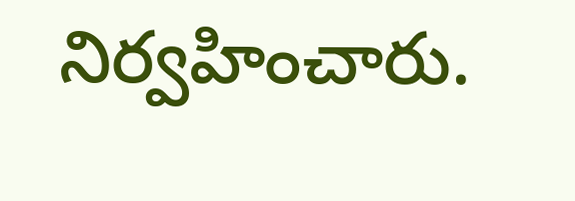నిర్వహించారు.